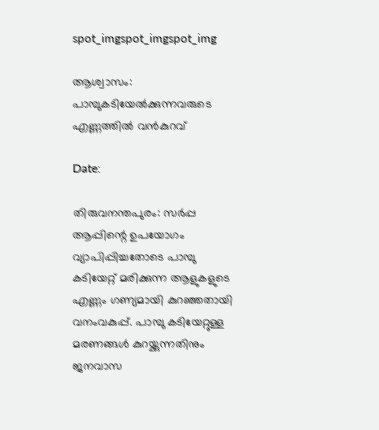spot_imgspot_imgspot_img

ആശ്വാസം: പാമ്പുകടിയേൽക്കുന്നവരുടെ എണ്ണത്തിൽ വൻകുറവ്

Date:

തിരുവനന്തപുരം: സർപ്പ ആപ്പിന്റെ ഉപയോഗം വ്യാപിപ്പിച്ചതോടെ പാമ്പു കടിയേറ്റ് മരിക്കുന്ന ആളുകളുടെ എണ്ണം ഗണ്യമായി കുറഞ്ഞതായി വനംവകുപ്പ്. പാമ്പു കടിയേറ്റുള്ള മരണങ്ങൾ കുറയ്ക്കുന്നതിനും ജനവാസ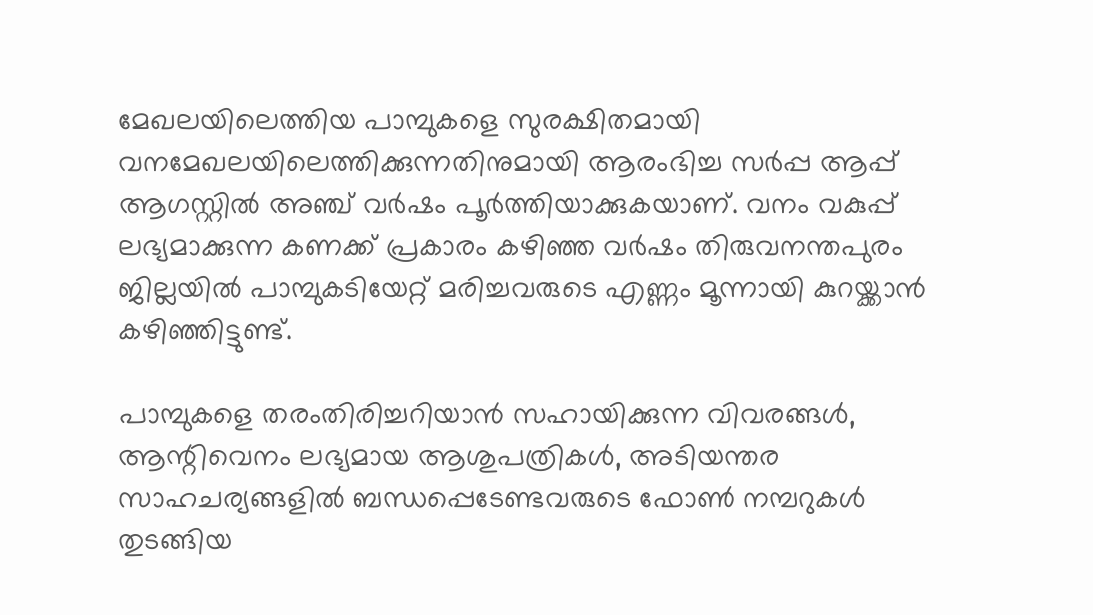മേഖലയിലെത്തിയ പാമ്പുകളെ സുരക്ഷിതമായി വനമേഖലയിലെത്തിക്കുന്നതിനുമായി ആരംഭിച്ച സർപ്പ ആപ്പ് ആഗസ്റ്റിൽ അഞ്ച് വർഷം പൂർത്തിയാക്കുകയാണ്. വനം വകുപ്പ് ലഭ്യമാക്കുന്ന കണക്ക് പ്രകാരം കഴിഞ്ഞ വർഷം തിരുവനന്തപുരം ജില്ലയിൽ പാമ്പുകടിയേറ്റ് മരിച്ചവരുടെ എണ്ണം മൂന്നായി കുറയ്ക്കാൻ കഴിഞ്ഞിട്ടുണ്ട്.

പാമ്പുകളെ തരംതിരിച്ചറിയാൻ സഹായിക്കുന്ന വിവരങ്ങൾ, ആന്റിവെനം ലഭ്യമായ ആശുപത്രികൾ, അടിയന്തര സാഹചര്യങ്ങളിൽ ബന്ധപ്പെടേണ്ടവരുടെ ഫോൺ നമ്പറുകൾ തുടങ്ങിയ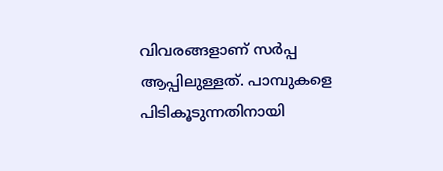വിവരങ്ങളാണ് സർപ്പ ആപ്പിലുള്ളത്. പാമ്പുകളെ പിടികൂടുന്നതിനായി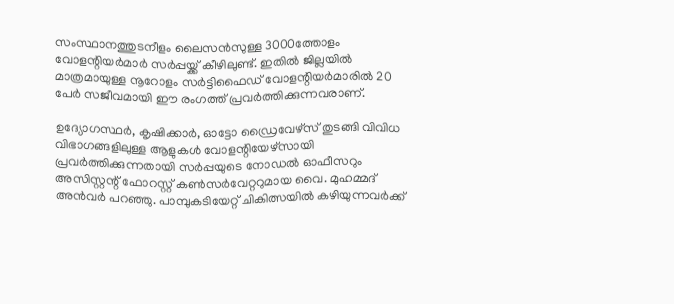സംസ്ഥാനത്തുടനീളം ലൈസൻസുള്ള 3000ത്തോളം വോളന്റിയർമാർ സർപ്പയ്ക്ക് കീഴിലുണ്ട്. ഇതിൽ ജില്ലയിൽ മാത്രമായുള്ള നൂറോളം സർട്ടിഫൈഡ് വോളന്റിയർമാരിൽ 20 പേർ സജീവമായി ഈ രംഗത്ത് പ്രവർത്തിക്കുന്നവരാണ്.

ഉദ്യോഗസ്ഥർ, കൃഷിക്കാർ, ഓട്ടോ ഡ്രൈവേഴ്‌സ് തുടങ്ങി വിവിധ വിഭാഗങ്ങളിലുള്ള ആളുകൾ വോളന്റിയേഴ്‌സായി പ്രവർത്തിക്കുന്നതായി സർപ്പയുടെ നോഡൽ ഓഫീസറും അസിസ്റ്റന്റ് ഫോറസ്റ്റ് കൺസർവേറ്ററുമായ വൈ. മുഹമ്മദ് അൻവർ പറഞ്ഞു. പാമ്പുകടിയേറ്റ് ചികിത്സയിൽ കഴിയുന്നവർക്ക്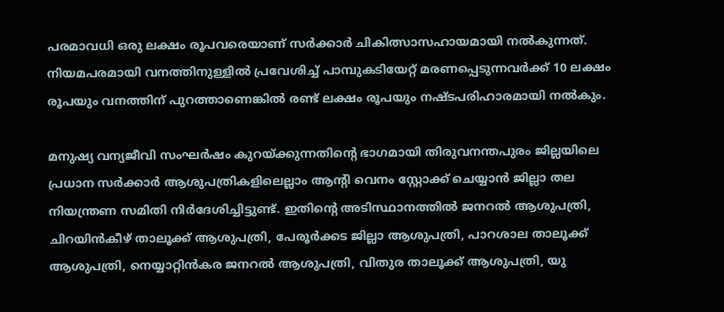പരമാവധി ഒരു ലക്ഷം രൂപവരെയാണ് സർക്കാർ ചികിത്സാസഹായമായി നൽകുന്നത്. നിയമപരമായി വനത്തിനുള്ളിൽ പ്രവേശിച്ച് പാമ്പുകടിയേറ്റ് മരണപ്പെടുന്നവർക്ക് 10 ലക്ഷം രൂപയും വനത്തിന് പുറത്താണെങ്കിൽ രണ്ട് ലക്ഷം രൂപയും നഷ്ടപരിഹാരമായി നൽകും.

മനുഷ്യ വന്യജീവി സംഘർഷം കുറയ്ക്കുന്നതിന്റെ ഭാഗമായി തിരുവനന്തപുരം ജില്ലയിലെ പ്രധാന സർക്കാർ ആശുപത്രികളിലെല്ലാം ആന്റി വെനം സ്റ്റോക്ക് ചെയ്യാൻ ജില്ലാ തല നിയന്ത്രണ സമിതി നിർദേശിച്ചിട്ടുണ്ട്. ഇതിന്റെ അടിസ്ഥാനത്തിൽ ജനറൽ ആശുപത്രി, ചിറയിൻകീഴ് താലൂക്ക് ആശുപത്രി, പേരൂർക്കട ജില്ലാ ആശുപത്രി, പാറശാല താലൂക്ക് ആശുപത്രി, നെയ്യാറ്റിൻകര ജനറൽ ആശുപത്രി, വിതുര താലൂക്ക് ആശുപത്രി, യു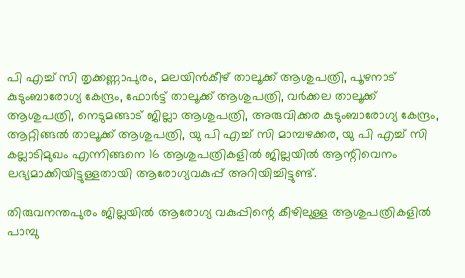പി എച്ച് സി തൃക്കണ്ണാപുരം, മലയിൻകീഴ് താലൂക്ക് ആശുപത്രി, പൂഴനാട് കുടുംബാരോഗ്യ കേന്ദ്രം, ഫോർട്ട് താലൂക്ക് ആശുപത്രി, വർക്കല താലൂക്ക് ആശുപത്രി, നെടുമങ്ങാട് ജില്ലാ ആശുപത്രി, അരുവിക്കര കുടുംബാരോഗ്യ കേന്ദ്രം, ആറ്റിങ്ങൽ താലൂക്ക് ആശുപത്രി, യു പി എച്ച് സി മാമ്പഴക്കര, യു പി എച്ച് സി കല്ലാടിമുഖം എന്നിങ്ങനെ 16 ആശുപത്രികളിൽ ജില്ലയിൽ ആന്റിവെനം ലഭ്യമാക്കിയിട്ടുള്ളതായി ആരോഗ്യവകുപ്പ് അറിയിച്ചിട്ടുണ്ട്.

തിരുവനന്തപുരം ജില്ലയിൽ ആരോഗ്യ വകുപ്പിന്റെ കീഴിലുള്ള ആശുപത്രികളിൽ പാമ്പു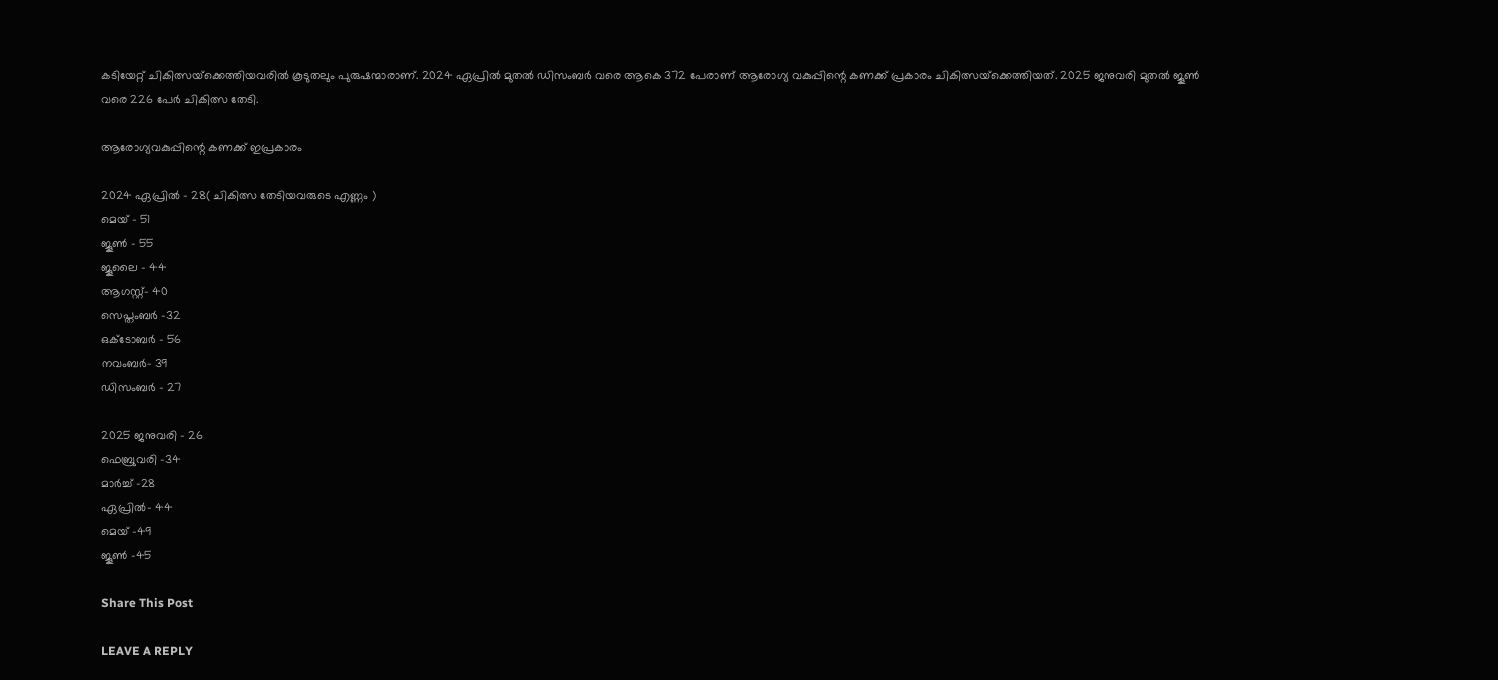കടിയേറ്റ് ചികിത്സയ്‌ക്കെത്തിയവരിൽ കൂടുതലും പുരുഷന്മാരാണ്. 2024 ഏപ്രിൽ മുതൽ ഡിസംബർ വരെ ആകെ 372 പേരാണ് ആരോഗ്യ വകുപ്പിന്റെ കണക്ക് പ്രകാരം ചികിത്സയ്‌ക്കെത്തിയത്. 2025 ജനുവരി മുതൽ ജൂൺ വരെ 226 പേർ ചികിത്സ തേടി.

ആരോഗ്യവകുപ്പിന്റെ കണക്ക് ഇപ്രകാരം

2024 ഏപ്രിൽ – 28( ചികിത്സ തേടിയവരുടെ എണ്ണം )
മെയ് – 51
ജൂൺ – 55
ജൂലൈ – 44
ആഗസ്റ്റ്- 40
സെപ്തംബർ -32
ഒക്ടോബർ – 56
നവംബർ- 39
ഡിസംബർ – 27

2025 ജനുവരി – 26
ഫെബ്രുവരി -34
മാർച്ച് -28
ഏപ്രിൽ- 44
മെയ് -49
ജൂൺ -45

Share This Post

LEAVE A REPLY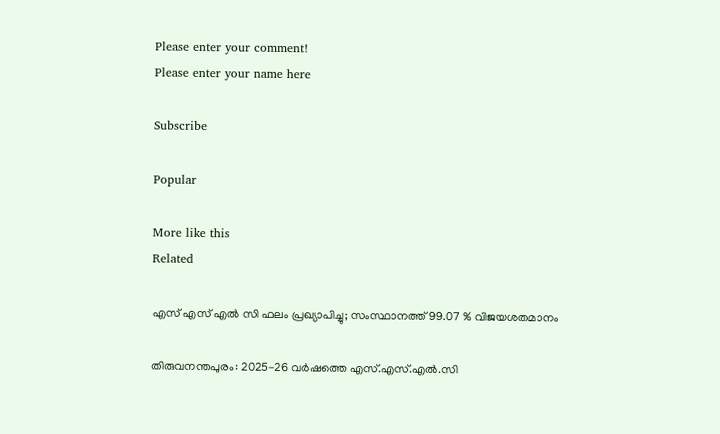Please enter your comment!
Please enter your name here

Subscribe

Popular

More like this
Related

എസ് എസ് എൽ സി ഫലം പ്രഖ്യാപിച്ചു; സംസ്ഥാനത്ത് 99.07 % വിജയശതമാനം

തിരുവനന്തപുരം: 2025-26 വര്‍ഷത്തെ എസ്.എസ്.എൽ.സി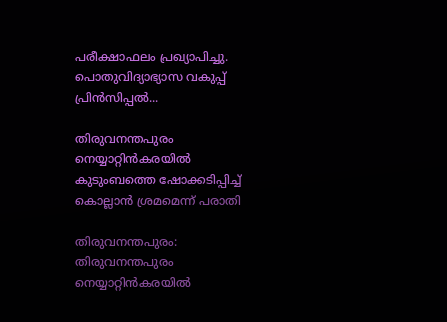പരീക്ഷാഫലം പ്രഖ്യാപിച്ചു. പൊതുവിദ്യാഭ്യാസ വകുപ്പ് പ്രിൻസിപ്പൽ...

തിരുവനന്തപുരം നെയ്യാറ്റിൻകരയിൽ കുടുംബത്തെ ഷോക്കടിപ്പിച്ച് കൊല്ലാൻ ശ്രമമെന്ന് പരാതി

തിരുവനന്തപുരം: തിരുവനന്തപുരം നെയ്യാറ്റിൻകരയിൽ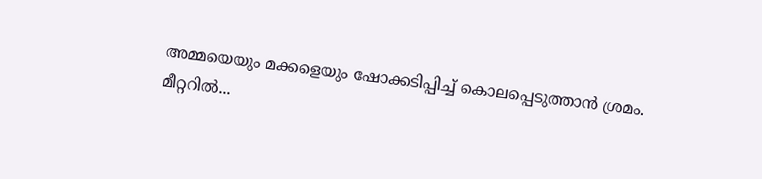അമ്മയെയും മക്കളെയും ഷോക്കടിപ്പിച്ച് കൊലപ്പെടുത്താൻ ശ്രമം. മീറ്ററില്‍...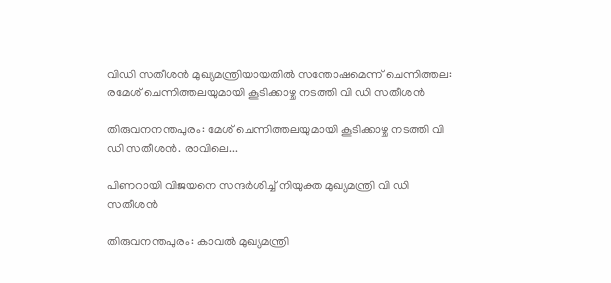വിഡി സതീശന്‍ മുഖ്യമന്ത്രിയായതില്‍ സന്തോഷമെന്ന് ചെന്നിത്തല: രമേശ് ചെന്നിത്തലയുമായി കൂടിക്കാഴ്ച നടത്തി വി ഡി സതീശന്‍

തിരുവനനന്തപുരം: മേശ് ചെന്നിത്തലയുമായി കൂടിക്കാഴ്ച നടത്തി വി ഡി സതീശന്‍. രാവിലെ...

പിണറായി വിജയനെ സന്ദര്‍ശിച്ച് നിയുക്ത മുഖ്യമന്ത്രി വി ഡി സതീശൻ

തിരുവനന്തപുരം: കാവൽ മുഖ്യമന്ത്രി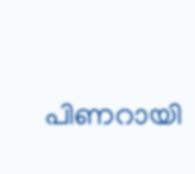പിണറായി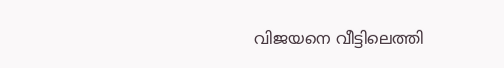വിജയനെ വീട്ടിലെത്തി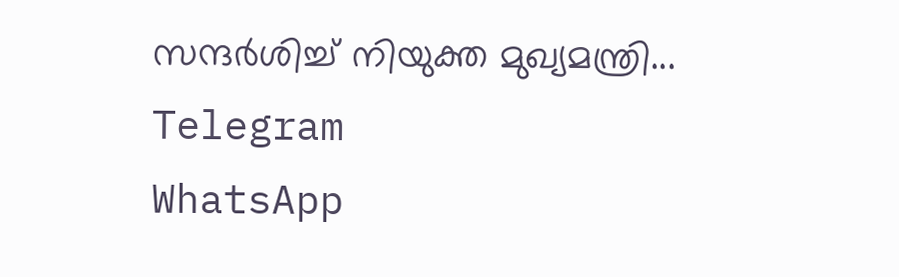സന്ദർശിച്ച് നിയുക്ത മുഖ്യമന്ത്രി...
Telegram
WhatsApp